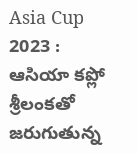Asia Cup 2023 : ఆసియా కప్లో శ్రీలంకతో జరుగుతున్న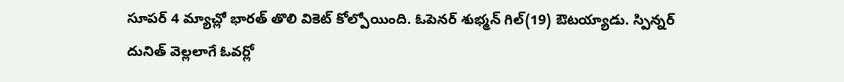సూపర్ 4 మ్యాచ్లో భారత్ తొలి వికెట్ కోల్పోయింది. ఓపెనర్ శుభ్మన్ గిల్(19) ఔటయ్యాడు. స్పిన్నర్ దునిత్ వెల్లలాగే ఓవర్లో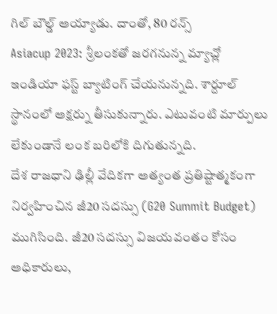గిల్ బౌల్డ్ అయ్యాడు. దాంతో, 80 రన్స్
Asiacup 2023: శ్రీలంకతో జరగనున్న మ్యాచ్లో ఇండియా ఫస్ట్ బ్యాటింగ్ చేయనున్నది. శార్దూల్ స్థానంలో అక్షర్ను తీసుకున్నారు. ఎటువంటి మార్పులు లేకుండానే లంక బరిలోకి దిగుతున్నది.
దేశ రాజధాని ఢిల్లీ వేదికగా అత్యంత ప్రతిష్టాత్మకంగా నిర్వహించిన జీ20 సదస్సు (G20 Summit Budget) ముగిసింది. జీ20 సదస్సు విజయవంతం కోసం అధికారులు,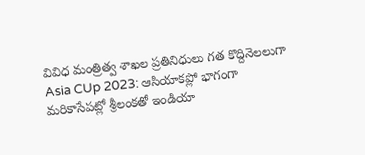వివిధ మంత్రిత్వ శాఖల ప్రతినిధులు గత కొద్దినెలలుగా
Asia CUp 2023: ఆసియాకప్లో భాగంగా మరికాసేపట్లో శ్రీలంకతో ఇండియా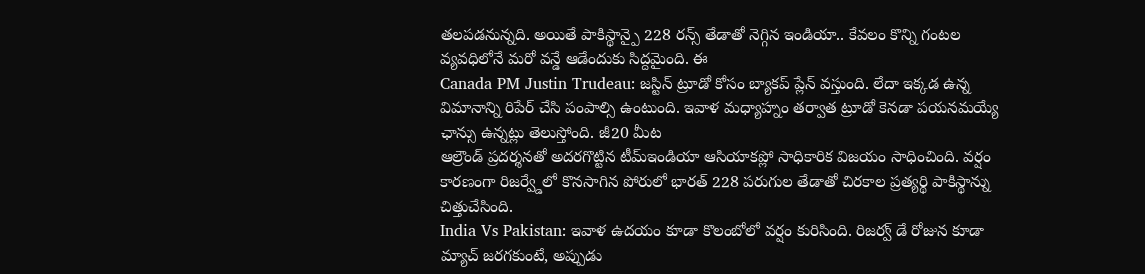తలపడనున్నది. అయితే పాకిస్థాన్పై 228 రన్స్ తేడాతో నెగ్గిన ఇండియా.. కేవలం కొన్ని గంటల వ్యవధిలోనే మరో వన్డే ఆడేందుకు సిద్దమైంది. ఈ
Canada PM Justin Trudeau: జస్టిన్ ట్రూడో కోసం బ్యాకప్ ప్లేన్ వస్తుంది. లేదా ఇక్కడ ఉన్న విమానాన్ని రిపేర్ చేసి పంపాల్సి ఉంటుంది. ఇవాళ మధ్యాహ్నం తర్వాత ట్రూడో కెనడా పయనమయ్యే ఛాన్సు ఉన్నట్లు తెలుస్తోంది. జీ20 మీట
ఆల్రౌండ్ ప్రదర్శనతో అదరగొట్టిన టీమ్ఇండియా ఆసియాకప్లో సాధికారిక విజయం సాధించింది. వర్షం కారణంగా రిజర్వ్డేలో కొనసాగిన పోరులో భారత్ 228 పరుగుల తేడాతో చిరకాల ప్రత్యర్థి పాకిస్థాన్ను చిత్తుచేసింది.
India Vs Pakistan: ఇవాళ ఉదయం కూడా కొలంబోలో వర్షం కురిసింది. రిజర్వ్ డే రోజున కూడా మ్యాచ్ జరగకుంటే, అప్పుడు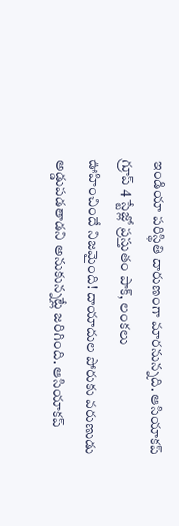ఇండియా పరిస్థితి దారుణంగా మారనున్నది. ఆసియాకప్ గ్రూప్ 4 స్టేజ్లో ప్రస్తుతం పాక్, లంకలు
ఊహించిందే నిజమైంది! దాయాదుల పోరుకు వరుణుడు అడ్డుపడతాడని అనుకున్నట్లే జరిగింది. ఆసియాకప్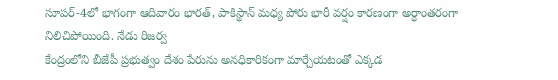సూపర్-4లో భాగంగా ఆదివారం భారత్, పాకిస్థాన్ మధ్య పోరు భారీ వర్షం కారణంగా అర్ధాంతరంగా నిలిచిపోయింది. నేడు రిజర్వ
కేంద్రంలోని బీజేపీ ప్రభుత్వం దేశం పేరును అనధికారికంగా మార్చేయటంతో ఎక్కడ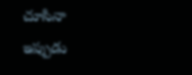చూసినా ఇప్పుడు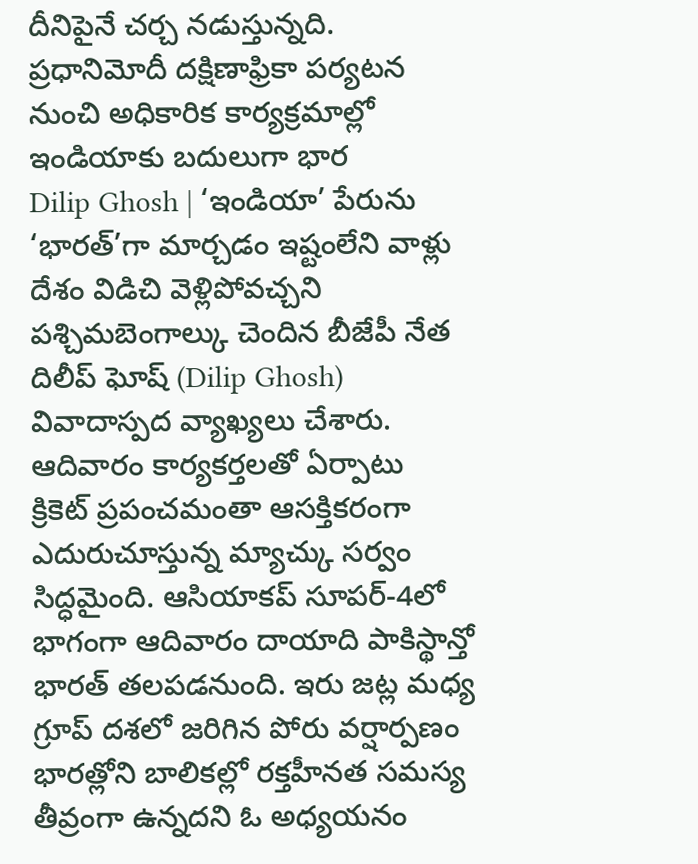దీనిపైనే చర్చ నడుస్తున్నది. ప్రధానిమోదీ దక్షిణాఫ్రికా పర్యటన నుంచి అధికారిక కార్యక్రమాల్లో ఇండియాకు బదులుగా భార
Dilip Ghosh | ‘ఇండియా’ పేరును ‘భారత్’గా మార్చడం ఇష్టంలేని వాళ్లు దేశం విడిచి వెళ్లిపోవచ్చని పశ్చిమబెంగాల్కు చెందిన బీజేపీ నేత దిలీప్ ఘోష్ (Dilip Ghosh) వివాదాస్పద వ్యాఖ్యలు చేశారు. ఆదివారం కార్యకర్తలతో ఏర్పాటు
క్రికెట్ ప్రపంచమంతా ఆసక్తికరంగా ఎదురుచూస్తున్న మ్యాచ్కు సర్వం సిద్ధమైంది. ఆసియాకప్ సూపర్-4లో భాగంగా ఆదివారం దాయాది పాకిస్థాన్తో భారత్ తలపడనుంది. ఇరు జట్ల మధ్య గ్రూప్ దశలో జరిగిన పోరు వర్షార్పణం
భారత్లోని బాలికల్లో రక్తహీనత సమస్య తీవ్రంగా ఉన్నదని ఓ అధ్యయనం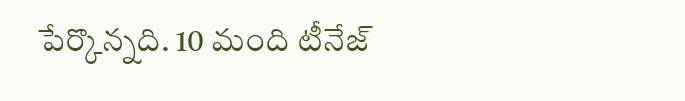పేర్కొన్నది. 10 మంది టీనేజ్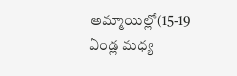అమ్మాయిల్లో(15-19 ఏండ్ల మధ్య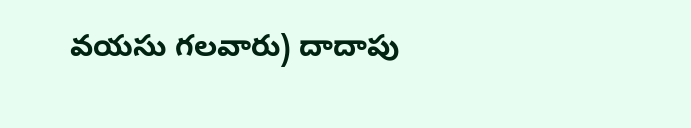వయసు గలవారు) దాదాపు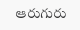ఆరుగురు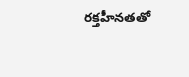రక్తహీనతతో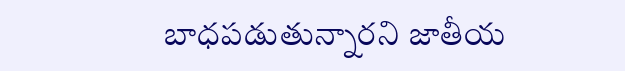బాధపడుతున్నారని జాతీయ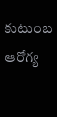కుటుంబ ఆరోగ్య